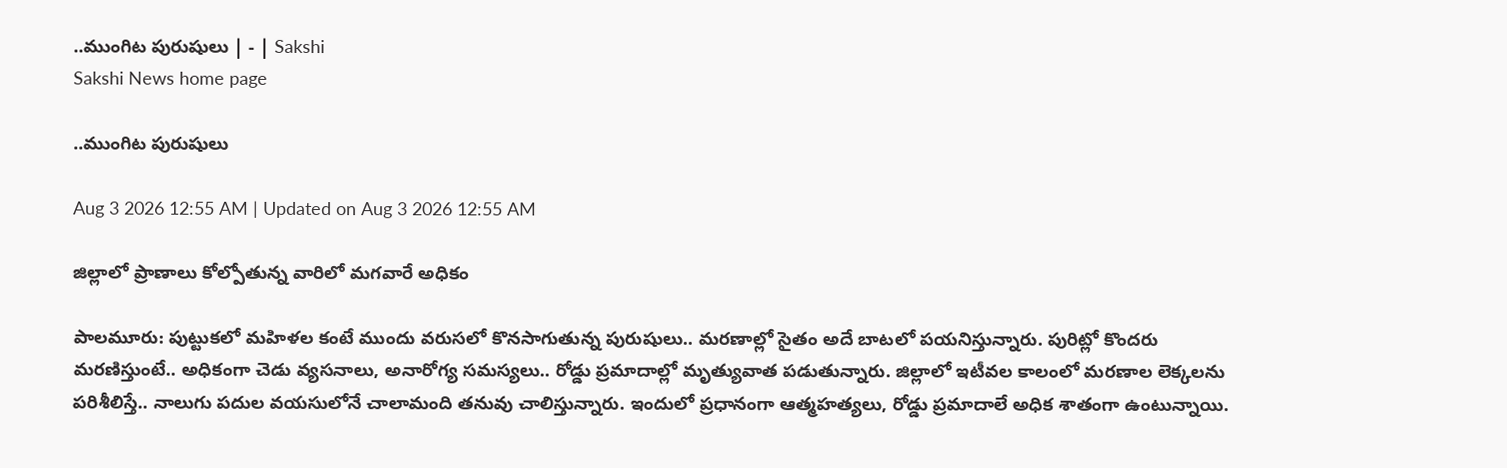..ముంగిట పురుషులు | - | Sakshi
Sakshi News home page

..ముంగిట పురుషులు

Aug 3 2026 12:55 AM | Updated on Aug 3 2026 12:55 AM

జిల్లాలో ప్రాణాలు కోల్పోతున్న వారిలో మగవారే అధికం

పాలమూరు: పుట్టుకలో మహిళల కంటే ముందు వరుసలో కొనసాగుతున్న పురుషులు.. మరణాల్లో సైతం అదే బాటలో పయనిస్తున్నారు. పురిట్లో కొందరు మరణిస్తుంటే.. అధికంగా చెడు వ్యసనాలు, అనారోగ్య సమస్యలు.. రోడ్డు ప్రమాదాల్లో మృత్యువాత పడుతున్నారు. జిల్లాలో ఇటీవల కాలంలో మరణాల లెక్కలను పరిశీలిస్తే.. నాలుగు పదుల వయసులోనే చాలామంది తనువు చాలిస్తున్నారు. ఇందులో ప్రధానంగా ఆత్మహత్యలు, రోడ్డు ప్రమాదాలే అధిక శాతంగా ఉంటున్నాయి.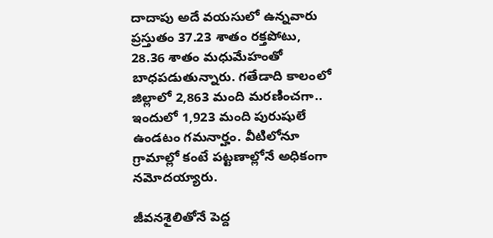దాదాపు అదే వయసులో ఉన్నవారు ప్రస్తుతం 37.23 శాతం రక్తపోటు, 28.36 శాతం మధుమేహంతో బాధపడుతున్నారు. గతేడాది కాలంలో జిల్లాలో 2,863 మంది మరణించగా.. ఇందులో 1,923 మంది పురుషులే ఉండటం గమనార్హం. వీటిలోనూ గ్రామాల్లో కంటే పట్టణాల్లోనే అధికంగా నమోదయ్యారు.

జీవనశైలితోనే పెద్ద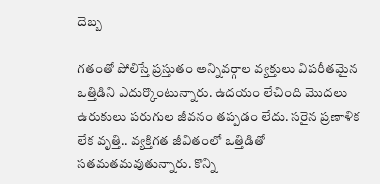దెబ్బ

గతంతో పోలిస్తే ప్రస్తుతం అన్నివర్గాల వ్యక్తులు విపరీతమైన ఒత్తిడిని ఎదుర్కొంటున్నారు. ఉదయం లేచింది మొదలు ఉరుకులు పరుగుల జీవనం తప్పడం లేదు. సరైన ప్రణాళిక లేక వృత్తి.. వ్యక్తిగత జీవితంలో ఒత్తిడితో సతమతమవుతున్నారు. కొన్ని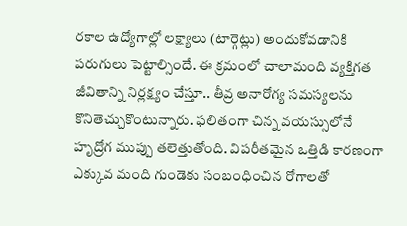రకాల ఉద్యోగాల్లో లక్ష్యాలు (టార్గెట్లు) అందుకోవడానికి పరుగులు పెట్టాల్సిందే. ఈ క్రమంలో చాలామంది వ్యక్తిగత జీవితాన్ని నిర్లక్ష్యం చేస్తూ.. తీవ్ర అనారోగ్య సమస్యలను కొనితెచ్చుకొంటున్నారు. ఫలితంగా చిన్న వయస్సులోనే హృద్రోగ ముప్పు తలెత్తుతోంది. విపరీతమైన ఒత్తిడి కారణంగా ఎక్కువ మంది గుండెకు సంబంధించిన రోగాలతో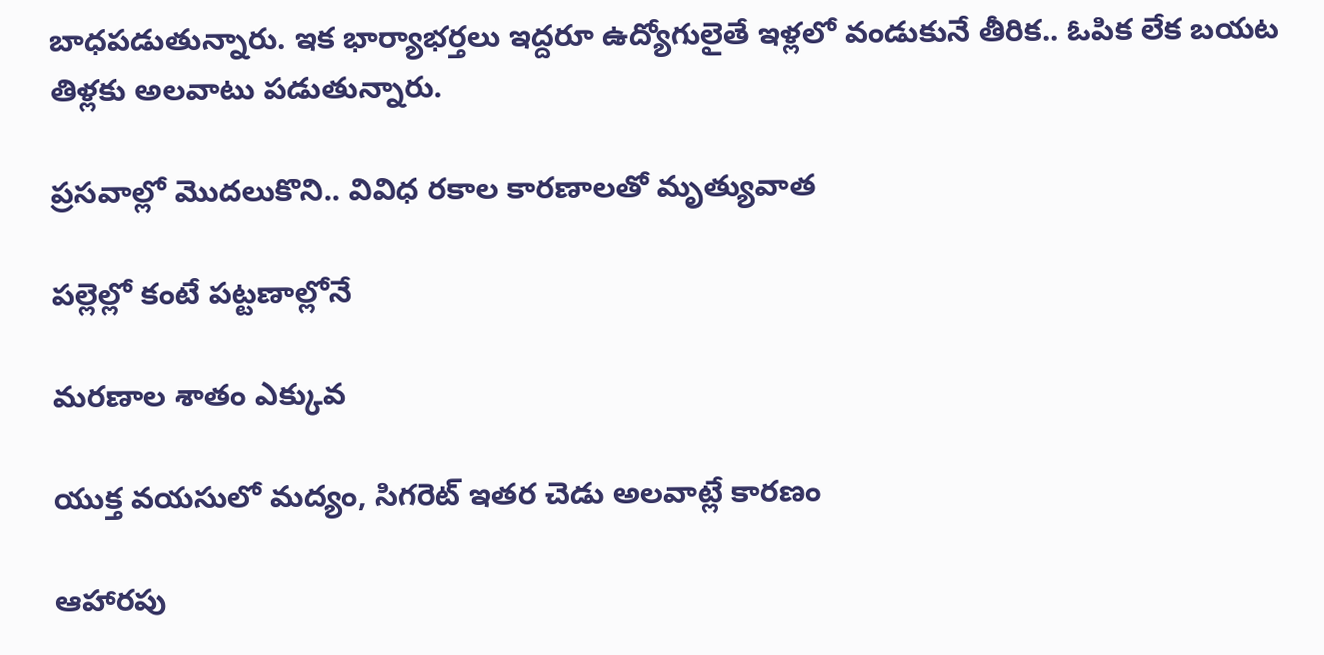బాధపడుతున్నారు. ఇక భార్యాభర్తలు ఇద్దరూ ఉద్యోగులైతే ఇళ్లలో వండుకునే తీరిక.. ఓపిక లేక బయట తిళ్లకు అలవాటు పడుతున్నారు.

ప్రసవాల్లో మొదలుకొని.. వివిధ రకాల కారణాలతో మృత్యువాత

పల్లెల్లో కంటే పట్టణాల్లోనే

మరణాల శాతం ఎక్కువ

యుక్త వయసులో మద్యం, సిగరెట్‌ ఇతర చెడు అలవాట్లే కారణం

ఆహారపు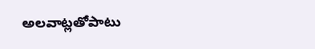అలవాట్లతోపాటు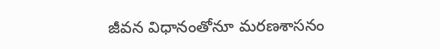జీవన విధానంతోనూ మరణశాసనం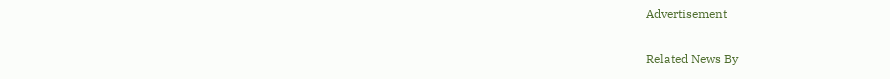Advertisement

Related News By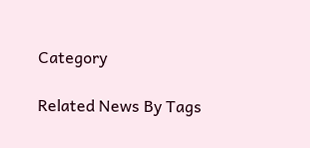Category

Related News By Tags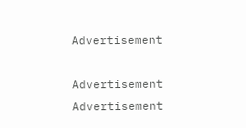Advertisement

Advertisement
Advertisement